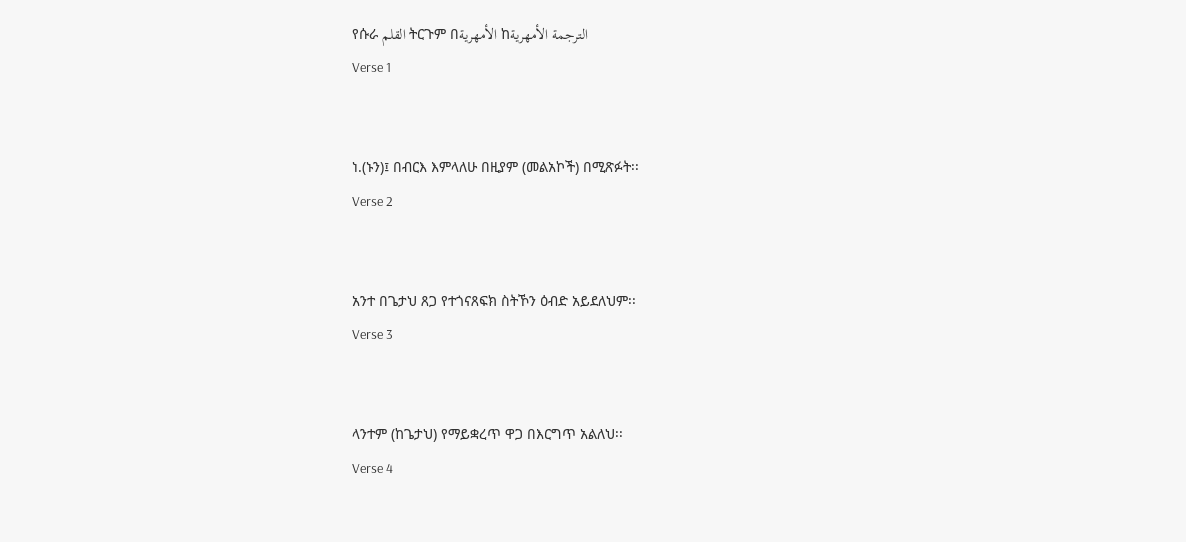የሱራ القلم ትርጉም በالأمهرية ከالترجمة الأمهرية
Verse 1


ነ.(ኑን)፤ በብርእ እምላለሁ በዚያም (መልአኮች) በሚጽፉት፡፡
Verse 2


አንተ በጌታህ ጸጋ የተጎናጸፍክ ስትኾን ዕብድ አይደለህም፡፡
Verse 3


ላንተም (ከጌታህ) የማይቋረጥ ዋጋ በእርግጥ አልለህ፡፡
Verse 4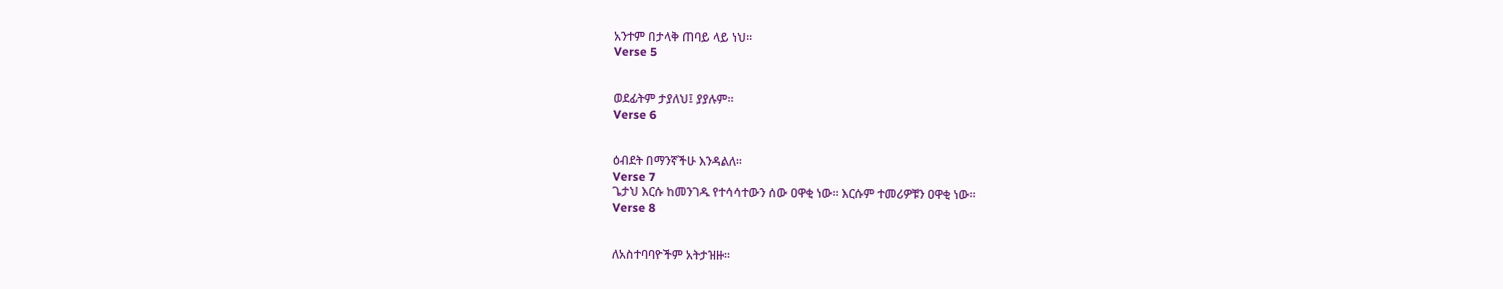አንተም በታላቅ ጠባይ ላይ ነህ፡፡
Verse 5


ወደፊትም ታያለህ፤ ያያሉም፡፡
Verse 6


ዕብደት በማንኛችሁ እንዳልለ፡፡
Verse 7
ጌታህ እርሱ ከመንገዱ የተሳሳተውን ሰው ዐዋቂ ነው፡፡ እርሱም ተመሪዎቹን ዐዋቂ ነው፡፡
Verse 8


ለአስተባባዮችም አትታዝዙ፡፡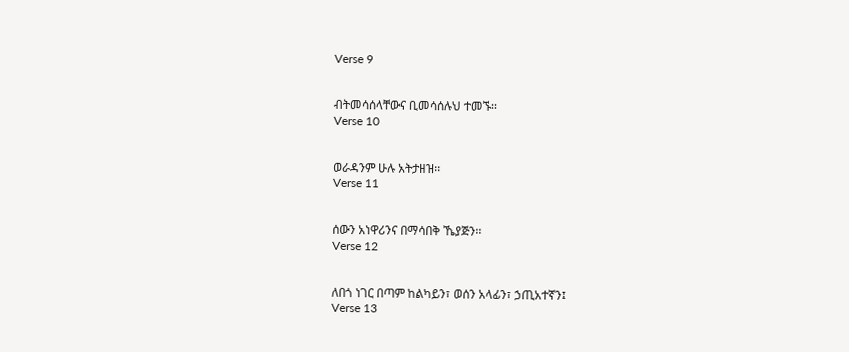Verse 9


ብትመሳሰላቸውና ቢመሳሰሉህ ተመኙ፡፡
Verse 10


ወራዳንም ሁሉ አትታዘዝ፡፡
Verse 11


ሰውን አነዋሪንና በማሳበቅ ኼያጅን፡፡
Verse 12


ለበጎ ነገር በጣም ከልካይን፣ ወሰን አላፊን፣ ኃጢአተኛን፤
Verse 13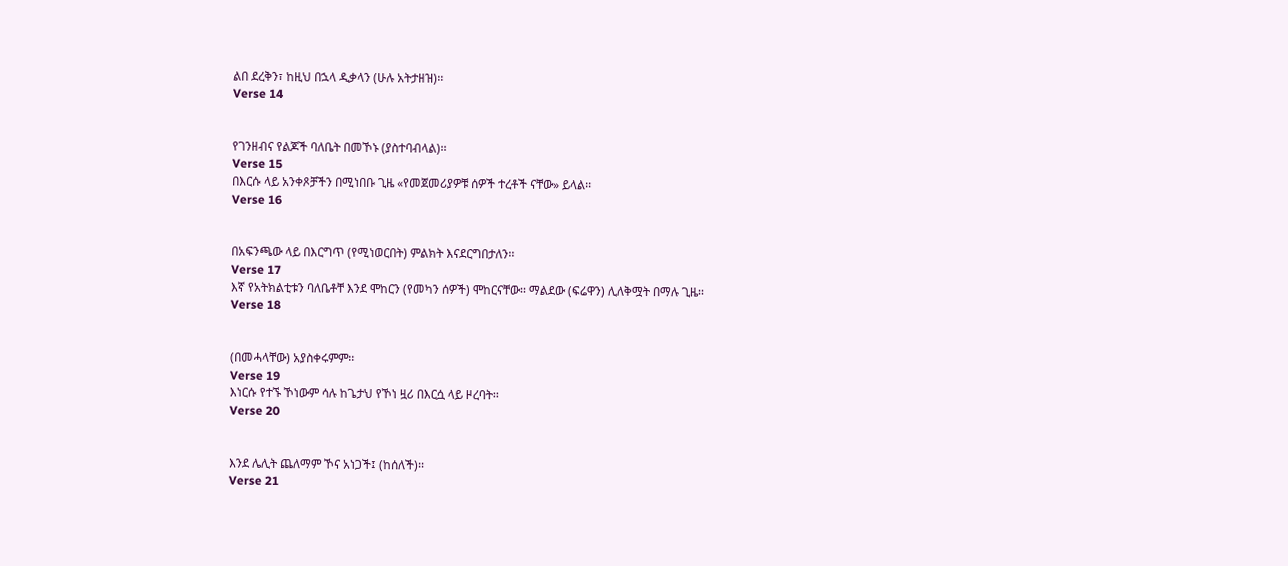ልበ ደረቅን፣ ከዚህ በኋላ ዲቃላን (ሁሉ አትታዘዝ)፡፡
Verse 14


የገንዘብና የልጆች ባለቤት በመኾኑ (ያስተባብላል)፡፡
Verse 15
በእርሱ ላይ አንቀጾቻችን በሚነበቡ ጊዜ «የመጀመሪያዎቹ ሰዎች ተረቶች ናቸው» ይላል፡፡
Verse 16


በአፍንጫው ላይ በእርግጥ (የሚነወርበት) ምልክት እናደርግበታለን፡፡
Verse 17
እኛ የአትክልቲቱን ባለቤቶቸ እንደ ሞከርን (የመካን ሰዎች) ሞከርናቸው፡፡ ማልደው (ፍሬዋን) ሊለቅሟት በማሉ ጊዜ፡፡
Verse 18


(በመሓላቸው) አያስቀሩምም፡፡
Verse 19
እነርሱ የተኙ ኾነውም ሳሉ ከጌታህ የኾነ ዟሪ በእርሷ ላይ ዞረባት፡፡
Verse 20


እንደ ሌሊት ጨለማም ኾና አነጋች፤ (ከሰለች)፡፡
Verse 21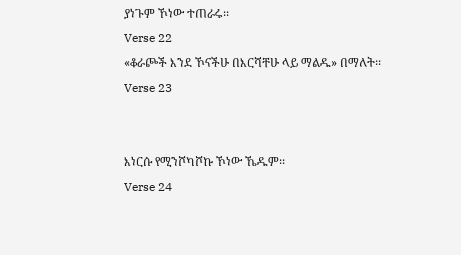ያነጉም ኾነው ተጠራሩ፡፡
Verse 22
«ቆራጮች እንደ ኾናችሁ በእርሻቸሁ ላይ ማልዱ» በማለት፡፡
Verse 23


እነርሱ የሚንሾካሾኩ ኾነው ኼዱም፡፡
Verse 24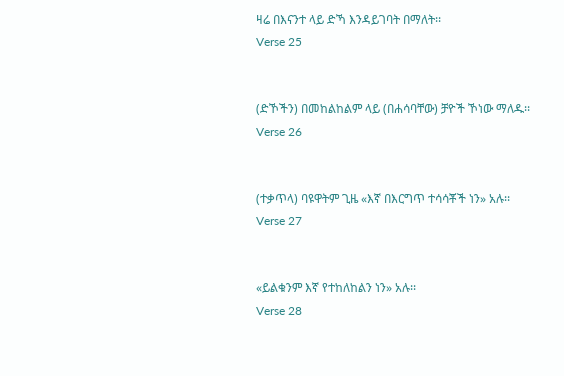ዛሬ በእናንተ ላይ ድኻ እንዳይገባት በማለት፡፡
Verse 25


(ድኾችን) በመከልከልም ላይ (በሐሳባቸው) ቻዮች ኾነው ማለዱ፡፡
Verse 26


(ተቃጥላ) ባዩዋትም ጊዜ «እኛ በእርግጥ ተሳሳቾች ነን» አሉ፡፡
Verse 27


«ይልቁንም እኛ የተከለከልን ነን» አሉ፡፡
Verse 28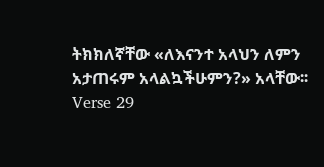ትክክለኛቸው «ለእናንተ አላህን ለምን አታጠሩም አላልኳችሁምን?» አላቸው፡፡
Verse 29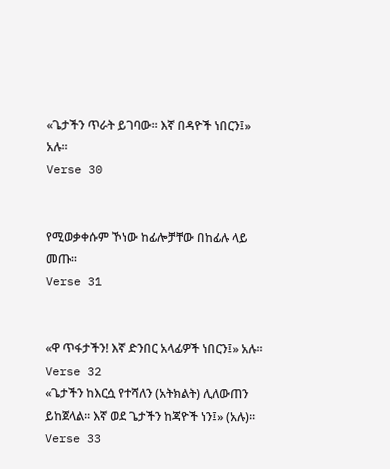«ጌታችን ጥራት ይገባው፡፡ እኛ በዳዮች ነበርን፤» አሉ፡፡
Verse 30


የሚወቃቀሱም ኾነው ከፊሎቻቸው በከፊሉ ላይ መጡ፡፡
Verse 31


«ዋ ጥፋታችን! እኛ ድንበር አላፊዎች ነበርን፤» አሉ፡፡
Verse 32
«ጌታችን ከእርሷ የተሻለን (አትክልት) ሊለውጠን ይከጀላል፡፡ እኛ ወደ ጌታችን ከጃዮች ነን፤» (አሉ)፡፡
Verse 33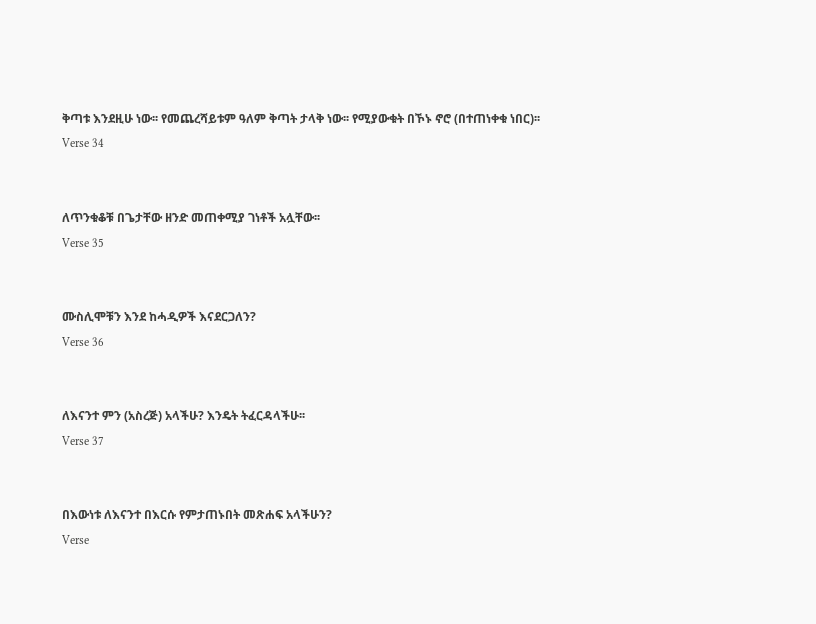ቅጣቱ እንደዚሁ ነው፡፡ የመጨረሻይቱም ዓለም ቅጣት ታላቅ ነው፡፡ የሚያውቁት በኾኑ ኖሮ (በተጠነቀቁ ነበር)፡፡
Verse 34


ለጥንቁቆቹ በጌታቸው ዘንድ መጠቀሚያ ገነቶች አሏቸው፡፡
Verse 35


ሙስሊሞቹን እንደ ከሓዲዎች እናደርጋለን?
Verse 36


ለእናንተ ምን (አስረጅ) አላችሁ? እንዴት ትፈርዳላችሁ፡፡
Verse 37


በእውነቱ ለእናንተ በእርሱ የምታጠኑበት መጽሐፍ አላችሁን?
Verse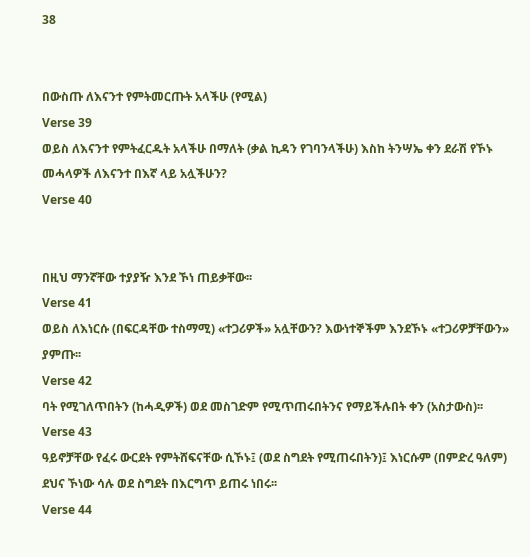38


በውስጡ ለእናንተ የምትመርጡት አላችሁ (የሚል)
Verse 39
ወይስ ለእናንተ የምትፈርዱት አላችሁ በማለት (ቃል ኪዳን የገባንላችሁ) እስከ ትንሣኤ ቀን ደራሽ የኾኑ መሓላዎች ለእናንተ በእኛ ላይ አሏችሁን?
Verse 40


በዚህ ማንኛቸው ተያያዥ እንደ ኾነ ጠይቃቸው፡፡
Verse 41
ወይስ ለእነርሱ (በፍርዳቸው ተስማሚ) «ተጋሪዎች» አሏቸውን? እውነተኞችም እንደኾኑ «ተጋሪዎቻቸውን» ያምጡ፡፡
Verse 42
ባት የሚገለጥበትን (ከሓዲዎች) ወደ መስገድም የሚጥጠሩበትንና የማይችሉበት ቀን (አስታውስ)፡፡
Verse 43
ዓይኖቻቸው የፈሩ ውርደት የምትሸፍናቸው ሲኾኑ፤ (ወደ ስግደት የሚጠሩበትን)፤ እነርሱም (በምድረ ዓለም) ደህና ኾነው ሳሉ ወደ ስግደት በእርግጥ ይጠሩ ነበሩ፡፡
Verse 44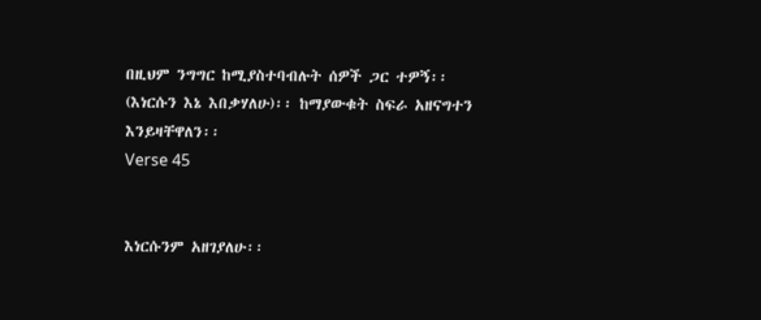በዚህም ንግግር ከሚያስተባብሉት ሰዎች ጋር ተዎኝ፡፡ (እነርሱን እኔ እበቃሃለሁ)፡፡ ከማያውቁት ስፍራ አዘናግተን እንይዛቸዋለን፡፡
Verse 45


እነርሱንም አዘገያለሁ፡፡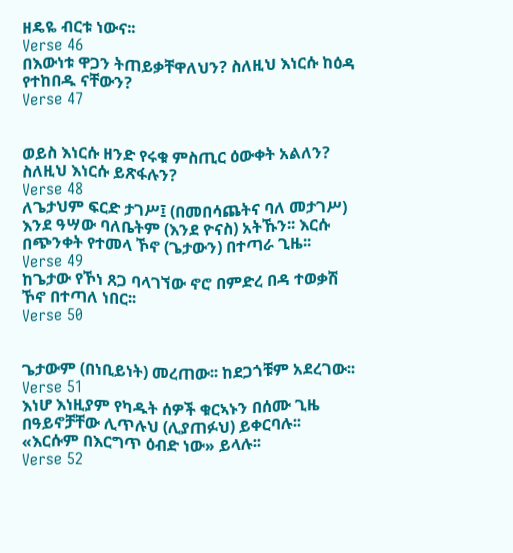ዘዴዬ ብርቱ ነውና፡፡
Verse 46
በእውነቱ ዋጋን ትጠይቃቸዋለህን? ስለዚህ እነርሱ ከዕዳ የተከበዱ ናቸውን?
Verse 47


ወይስ እነርሱ ዘንድ የሩቁ ምስጢር ዕውቀት አልለን? ስለዚህ እነርሱ ይጽፋሉን?
Verse 48
ለጌታህም ፍርድ ታገሥ፤ (በመበሳጨትና ባለ መታገሥ) እንደ ዓሣው ባለቤትም (እንደ ዮናስ) አትኹን፡፡ እርሱ በጭንቀት የተመላ ኾኖ (ጌታውን) በተጣራ ጊዜ፡፡
Verse 49
ከጌታው የኾነ ጸጋ ባላገኘው ኖሮ በምድረ በዳ ተወቃሽ ኾኖ በተጣለ ነበር፡፡
Verse 50


ጌታውም (በነቢይነት) መረጠው፡፡ ከደጋጎቹም አደረገው፡፡
Verse 51
እነሆ እነዚያም የካዱት ሰዎች ቁርኣኑን በሰሙ ጊዜ በዓይኖቻቸው ሊጥሉህ (ሊያጠፉህ) ይቀርባሉ፡፡ «እርሱም በእርግጥ ዕብድ ነው» ይላሉ፡፡
Verse 52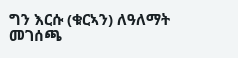ግን እርሱ (ቁርኣን) ለዓለማት መገሰጫ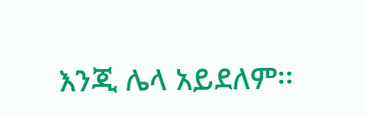እንጂ ሌላ አይደለም፡፡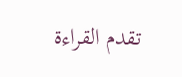تقدم القراءة